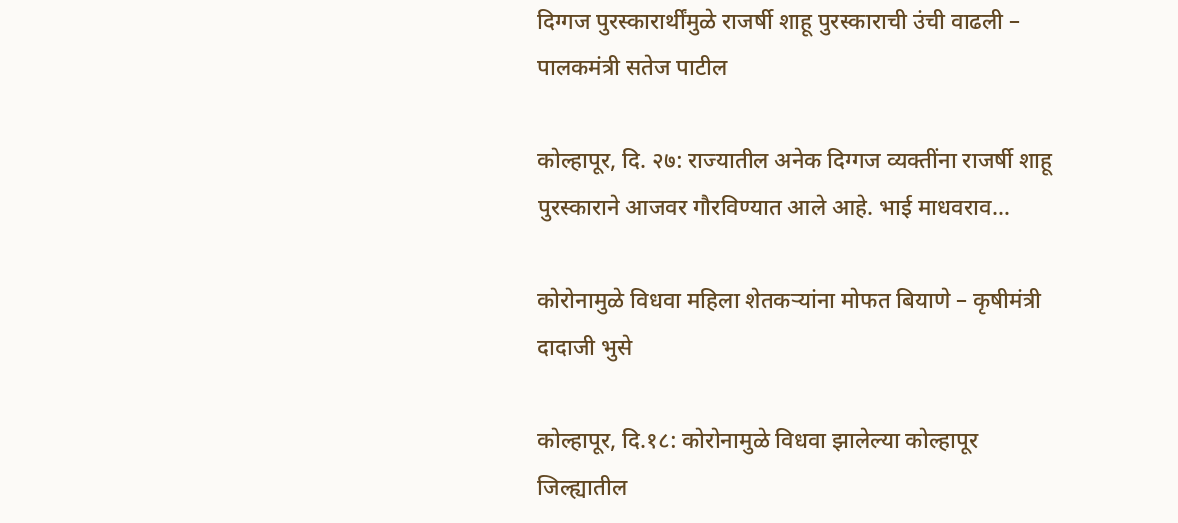दिग्गज पुरस्कारार्थींमुळे राजर्षी शाहू पुरस्काराची उंची वाढली – पालकमंत्री सतेज पाटील

कोल्हापूर, दि. २७: राज्यातील अनेक दिग्गज व्यक्तींना राजर्षी शाहू पुरस्काराने आजवर गौरविण्यात आले आहे. भाई माधवराव…

कोरोनामुळे विधवा महिला शेतकऱ्यांना मोफत बियाणे – कृषीमंत्री दादाजी भुसे

कोल्हापूर, दि.१८: कोरोनामुळे विधवा झालेल्या कोल्हापूर जिल्ह्यातील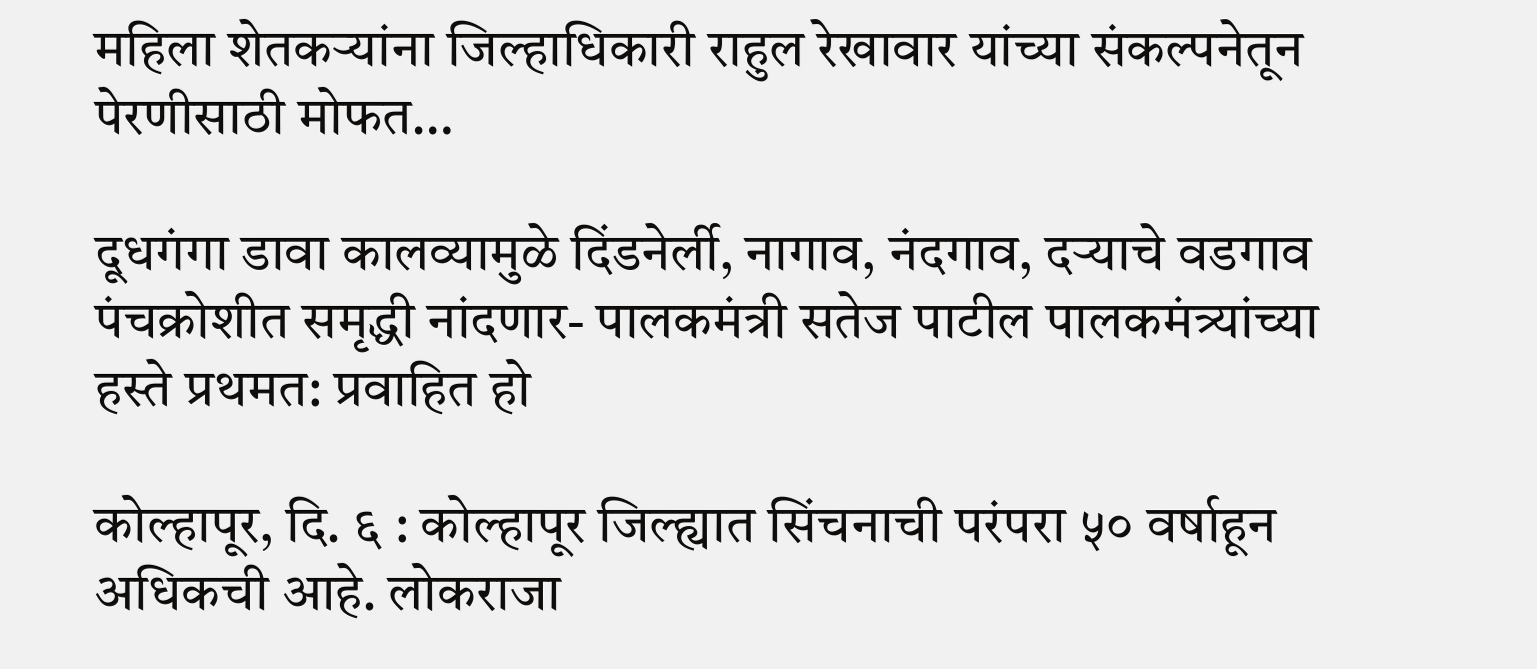महिला शेतकऱ्यांना जिल्हाधिकारी राहुल रेखावार यांच्या संकल्पनेतून पेरणीसाठी मोफत…

दूधगंगा डावा कालव्यामुळे दिंडनेर्ली, नागाव, नंदगाव, दऱ्याचे वडगाव पंचक्रोशीत समृद्धी नांदणार- पालकमंत्री सतेज पाटील पालकमंत्र्यांच्या हस्ते प्रथमत: प्रवाहित हो

कोल्हापूर, दि. ६ : कोल्हापूर जिल्ह्यात सिंचनाची परंपरा ५० वर्षाहून अधिकची आहे. लोकराजा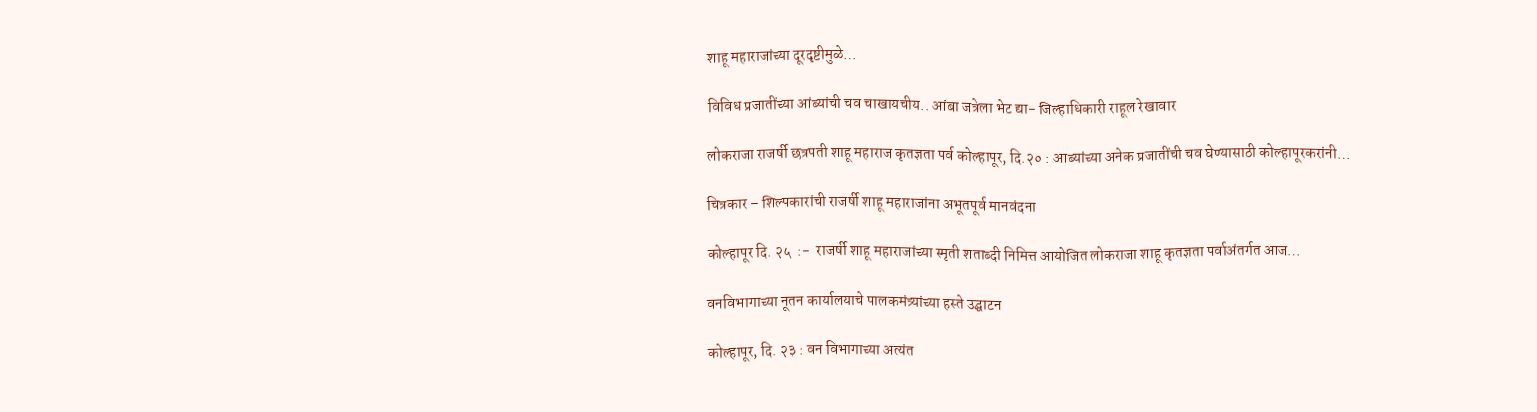शाहू महाराजांच्या दूरदृष्टीमुळे…

विविध प्रजातींच्या आंब्यांची चव चाखायचीय.. आंबा जत्रेला भेट द्या- जिल्हाधिकारी राहूल रेखावार

लोकराजा राजर्षी छत्रपती शाहू महाराज कृतज्ञता पर्व कोल्हापूर, दि.२० : आब्यांच्या अनेक प्रजातींची चव घेण्यासाठी कोल्हापूरकरांनी…

चित्रकार – शिल्पकारांची राजर्षी शाहू महाराजांना अभूतपूर्व मानवंदना

कोल्हापूर दि. २५  :-  राजर्षी शाहू महाराजांच्या स्मृती शताब्दी निमित्त आयोजित लोकराजा शाहू कृतज्ञता पर्वाअंतर्गत आज…

वनविभागाच्या नूतन कार्यालयाचे पालकमंत्र्यांच्या हस्ते उद्घाटन

कोल्हापूर, दि. २३ : वन विभागाच्या अत्यंत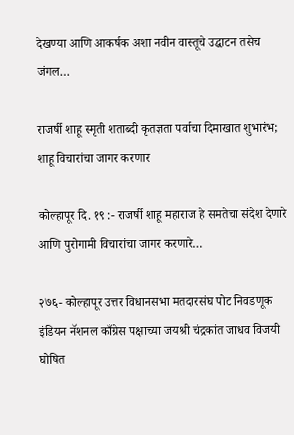देखण्या आणि आकर्षक अशा नवीन वास्तूचे उद्घाटन तसेच जंगल…

राजर्षी शाहू स्मृती शताब्दी कृतज्ञता पर्वाचा दिमाखात शुभारंभ; शाहू विचारांचा जागर करणार

कोल्हापूर दि. १९ :- राजर्षी शाहू महाराज हे समतेचा संदेश देणारे आणि पुरोगामी विचारांचा जागर करणारे…

२७६- कोल्हापूर उत्तर विधानसभा मतदारसंघ पोट निवडणूक इंडियन नॅशनल काँग्रेस पक्षाच्या जयश्री चंद्रकांत जाधव विजयी घोषित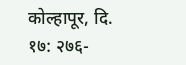कोल्हापूर, दि. १७: २७६-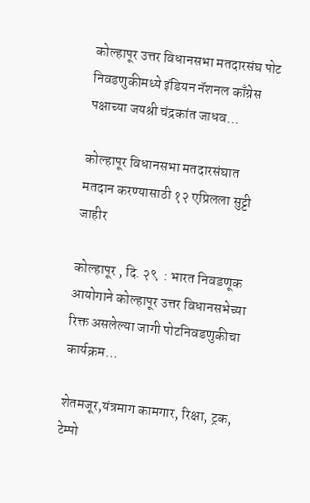कोल्हापूर उत्तर विधानसभा मतदारसंघ पोट निवडणुकीमध्ये इंडियन नॅशनल काँग्रेस पक्षाच्या जयश्री चंद्रकांत जाधव…

कोल्हापूर विधानसभा मतदारसंघात मतदान करण्यासाठी १२ एप्रिलला सुट्टी जाहीर

कोल्हापूर , दि. २९  : भारत निवडणूक आयोगाने कोल्हापूर उत्तर विधानसभेच्या रिक्त असलेल्या जागी पोटनिवडणुकीचा कार्यक्रम…

शेतमजूर,यंत्रमाग कामगार, रिक्षा, ट्रक, टेम्पो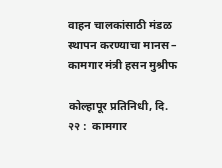वाहन चालकांसाठी मंडळ स्थापन करण्याचा मानस – कामगार मंत्री हसन मुश्रीफ

कोल्हापूर प्रतिनिधी, दि. २२ :  कामगार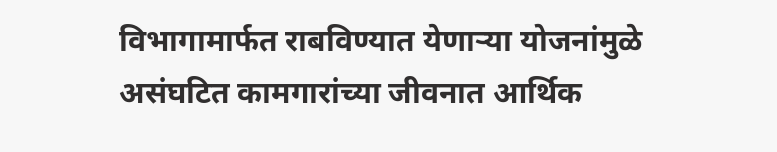विभागामार्फत राबविण्यात येणाऱ्या योजनांमुळे असंघटित कामगारांच्या जीवनात आर्थिक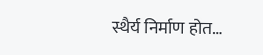स्थैर्य निर्माण होत…